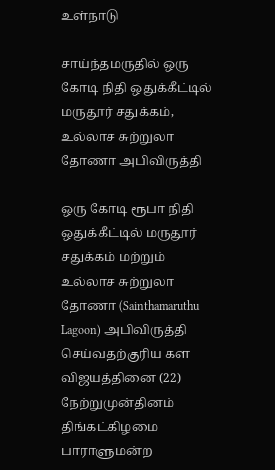உள்நாடு

சாய்ந்தமருதில் ஒரு கோடி நிதி ஒதுக்கீட்டில் மருதூர் சதுக்கம், உ‌ல்லாச சுற்றுலா தோணா அபிவிருத்தி

ஒரு கோடி ரூபா நிதி ஒதுக்கீட்டில் மருதூர் சதுக்கம் மற்றும் உ‌ல்லாச சுற்றுலா தோணா (Sainthamaruthu Lagoon) அபிவிருத்தி செய்வதற்குரிய கள விஜயத்தினை (22) நேற்றுமுன்தினம் திங்கட்கிழமை பாராளுமன்ற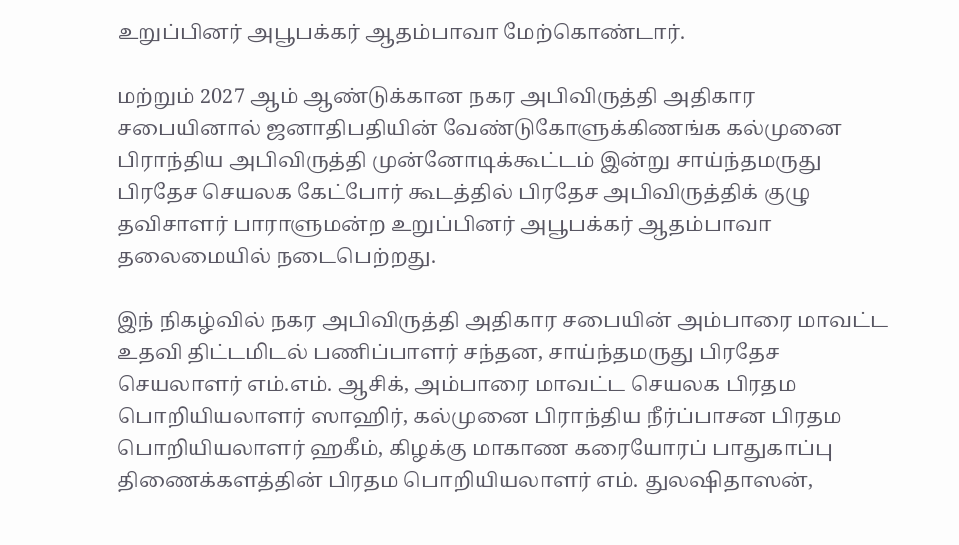உறுப்பினர் அபூபக்கர் ஆதம்பாவா மேற்கொண்டார்.

மற்றும் 2027 ஆம் ஆண்டுக்கான நகர அபிவிருத்தி அதிகார சபையினால் ஜனாதிபதியின் வேண்டுகோளுக்கிணங்க கல்முனை பிராந்திய அபிவிருத்தி முன்னோடிக்கூட்டம் இன்று சாய்ந்தமருது பிரதேச செயலக கேட்போர் கூடத்தில் பிரதேச அபிவிருத்திக் குழு தவிசாளர் பாராளுமன்ற உறுப்பினர் அபூபக்கர் ஆதம்பாவா தலைமையில் நடைபெற்றது.

இந் நிகழ்வில் நகர அபிவிருத்தி அதிகார சபையின் அம்பாரை மாவட்ட உதவி திட்டமிடல் பணிப்பாளர் சந்தன, சாய்ந்தமருது பிரதேச செயலாளர் எம்.எம். ஆசிக், அம்பாரை மாவட்ட செயலக பிரதம பொறியியலாளர் ஸாஹிர், கல்முனை பிராந்திய நீர்ப்பாசன பிரதம பொறியியலாளர் ஹகீம், கிழக்கு மாகாண கரையோரப் பாதுகாப்பு திணைக்களத்தின் பிரதம பொறியியலாளர் எம். துலஷிதாஸன்,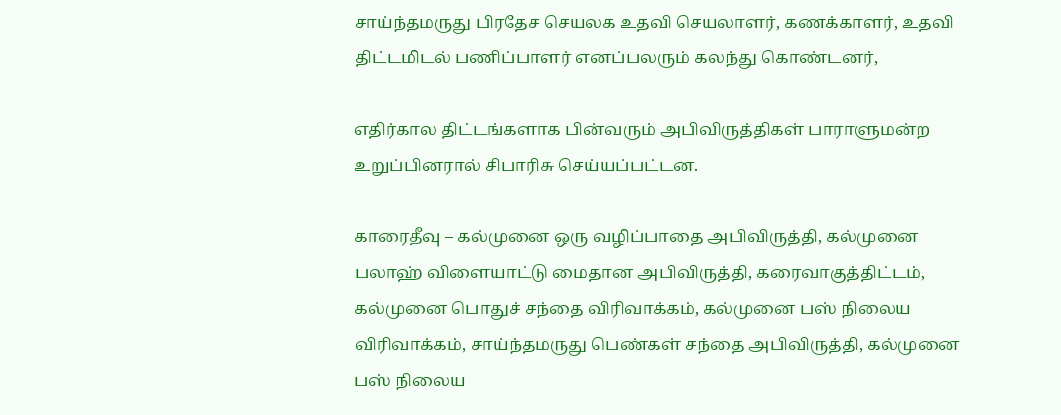சாய்ந்தமருது பிரதேச செயலக உதவி செயலாளர், கணக்காளர், உதவி திட்டமிடல் பணிப்பாளர் எனப்பலரும் கலந்து கொண்டனர்,

எதிர்கால திட்டங்களாக பின்வரும் அபிவிருத்திகள் பாராளுமன்ற உறுப்பினரால் சிபாரிசு செய்யப்பட்டன.

காரைதீவு – கல்முனை ஒரு வழிப்பாதை அபிவிருத்தி, கல்முனை பலாஹ் விளையாட்டு மைதான அபிவிருத்தி, கரைவாகுத்திட்டம், கல்முனை பொதுச் சந்தை விரிவாக்கம், கல்முனை பஸ் நிலைய விரிவாக்கம், சாய்ந்தமருது பெண்கள் சந்தை அபிவிருத்தி, கல்முனை பஸ் நிலைய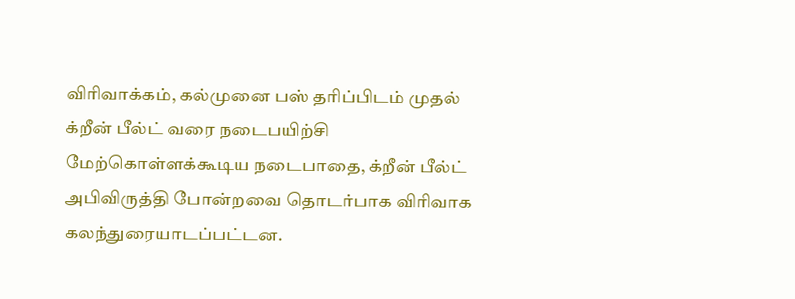விரிவாக்கம், கல்முனை பஸ் தரிப்பிடம் முதல் க்றீன் பீல்ட் வரை நடைபயிற்சி மேற்கொள்ளக்கூடிய நடைபாதை, க்றீன் பீல்ட் அபிவிருத்தி போன்றவை தொடர்பாக விரிவாக கலந்துரையாடப்பட்டன.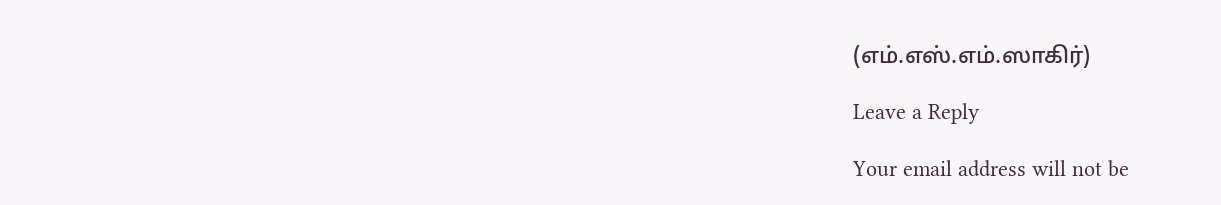(எம்.எஸ்.எம்.ஸாகிர்)

Leave a Reply

Your email address will not be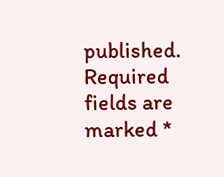published. Required fields are marked *